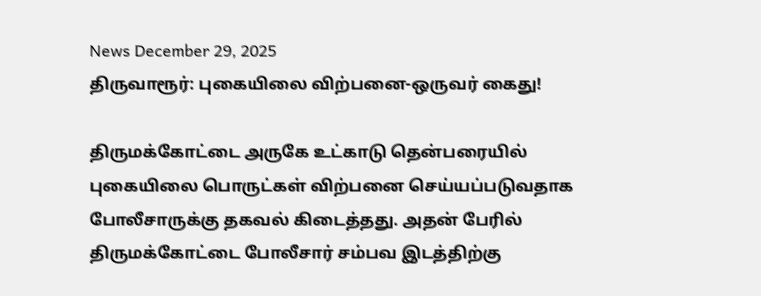News December 29, 2025
திருவாரூர்: புகையிலை விற்பனை-ஒருவர் கைது!

திருமக்கோட்டை அருகே உட்காடு தென்பரையில் புகையிலை பொருட்கள் விற்பனை செய்யப்படுவதாக போலீசாருக்கு தகவல் கிடைத்தது. அதன் பேரில் திருமக்கோட்டை போலீசார் சம்பவ இடத்திற்கு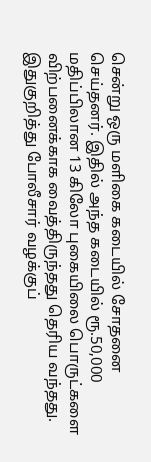சென்று ஒரு மளிகை கடையில் சோதனை செய்தனர். இதில் அந்த கடையில் ரூ.50,000 மதிப்பிலான 13 கிலோ புகையிலை பொருட்களை விற்பனைக்காக வைத்திருந்தது தெரிய வந்தது. இதுகுறித்து போலீசார் வழக்குப்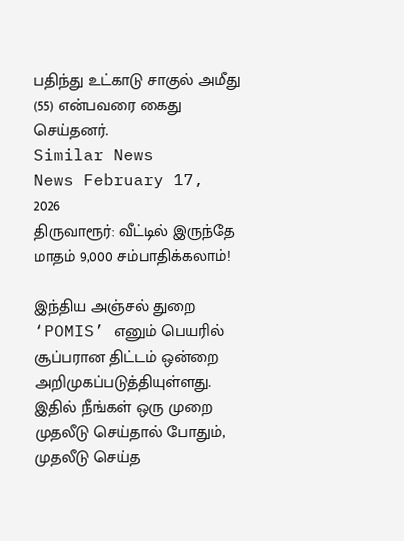பதிந்து உட்காடு சாகுல் அமீது (55) என்பவரை கைது செய்தனர்.
Similar News
News February 17, 2026
திருவாரூர்: வீட்டில் இருந்தே மாதம் 9,000 சம்பாதிக்கலாம்!

இந்திய அஞ்சல் துறை ‘POMIS’ எனும் பெயரில் சூப்பரான திட்டம் ஒன்றை அறிமுகப்படுத்தியுள்ளது. இதில் நீங்கள் ஒரு முறை முதலீடு செய்தால் போதும், முதலீடு செய்த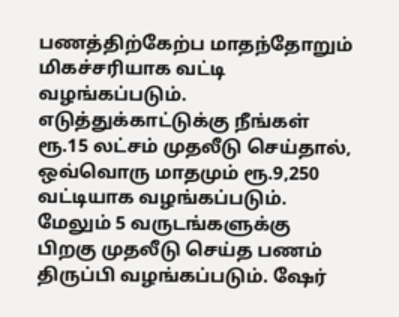பணத்திற்கேற்ப மாதந்தோறும் மிகச்சரியாக வட்டி வழங்கப்படும். எடுத்துக்காட்டுக்கு நீங்கள் ரூ.15 லட்சம் முதலீடு செய்தால், ஒவ்வொரு மாதமும் ரூ.9,250 வட்டியாக வழங்கப்படும். மேலும் 5 வருடங்களுக்கு பிறகு முதலீடு செய்த பணம் திருப்பி வழங்கப்படும். ஷேர்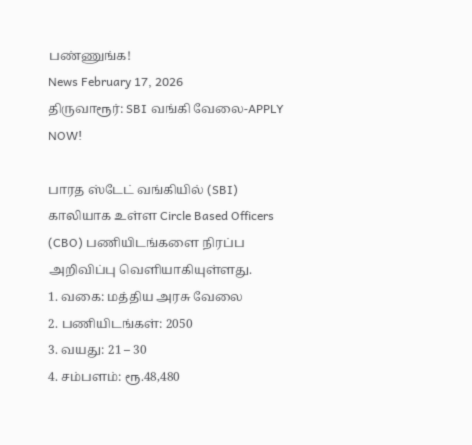பண்ணுங்க!
News February 17, 2026
திருவாரூர்: SBI வங்கி வேலை-APPLY NOW!

பாரத ஸ்டேட் வங்கியில் (SBI) காலியாக உள்ள Circle Based Officers (CBO) பணியிடங்களை நிரப்ப அறிவிப்பு வெளியாகியுள்ளது.
1. வகை: மத்திய அரசு வேலை
2. பணியிடங்கள்: 2050
3. வயது: 21 – 30
4. சம்பளம்: ரூ.48,480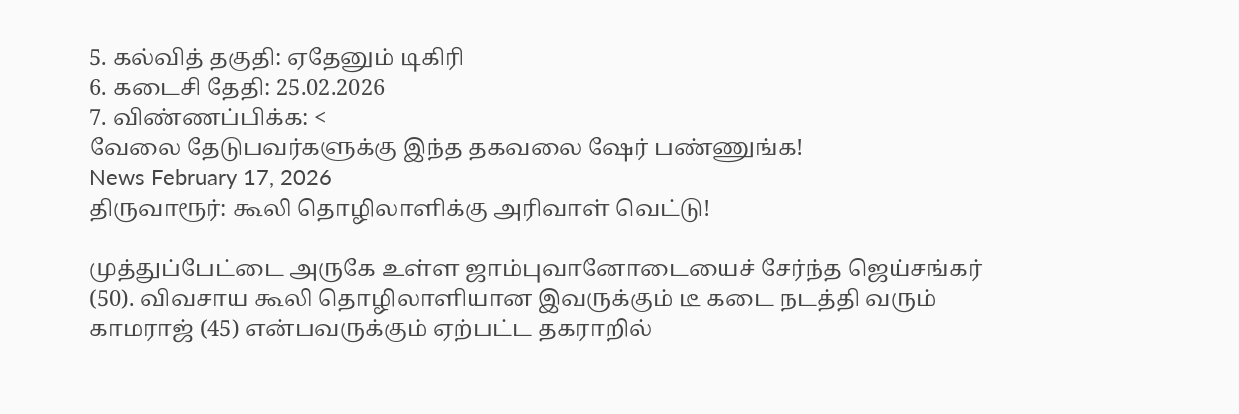5. கல்வித் தகுதி: ஏதேனும் டிகிரி
6. கடைசி தேதி: 25.02.2026
7. விண்ணப்பிக்க: <
வேலை தேடுபவர்களுக்கு இந்த தகவலை ஷேர் பண்ணுங்க!
News February 17, 2026
திருவாரூர்: கூலி தொழிலாளிக்கு அரிவாள் வெட்டு!

முத்துப்பேட்டை அருகே உள்ள ஜாம்புவானோடையைச் சேர்ந்த ஜெய்சங்கர் (50). விவசாய கூலி தொழிலாளியான இவருக்கும் டீ கடை நடத்தி வரும் காமராஜ் (45) என்பவருக்கும் ஏற்பட்ட தகராறில்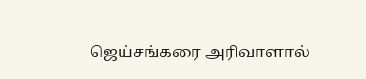ஜெய்சங்கரை அரிவாளால்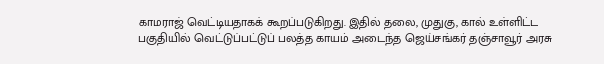காமராஜ் வெட்டியதாகக் கூறப்படுகிறது. இதில் தலை, முதுகு, கால் உள்ளிட்ட பகுதியில் வெட்டுப்பட்டுப் பலத்த காயம் அடைந்த ஜெய்சங்கர் தஞ்சாவூர் அரசு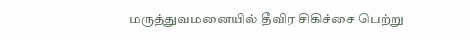மருத்துவமனையில் தீவிர சிகிச்சை பெற்று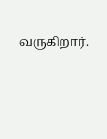வருகிறார்.